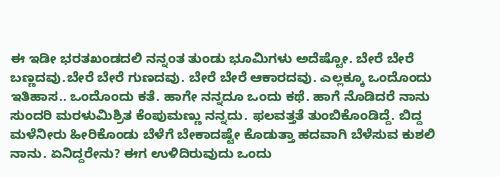ಈ ಇಡೀ ಭರತಖಂಡದಲಿ ನನ್ನಂತ ತುಂಡು ಭೂಮಿಗಳು ಅದೆಷ್ಟೋ. ಬೇರೆ ಬೇರೆ ಬಣ್ಣದವು.ಬೇರೆ ಬೇರೆ ಗುಣದವು. ಬೇರೆ ಬೇರೆ ಆಕಾರದವು. ಎಲ್ಲಕ್ಕೂ ಒಂದೊಂದು ಇತಿಹಾಸ.. ಒಂದೊಂದು ಕತೆ. ಹಾಗೇ ನನ್ನದೂ ಒಂದು ಕಥೆ. ಹಾಗೆ ನೊಡಿದರೆ ನಾನು ಸುಂದರಿ ಮರಳುಮಿಶ್ರಿತ ಕೆಂಪುಮಣ್ಣು ನನ್ನದು. ಫಲವತ್ತತೆ ತುಂಬಿಕೊಂಡಿದ್ದೆ. ಬಿದ್ದ ಮಳೆನೀರು ಹೀರಿಕೊಂಡು ಬೆಳೆಗೆ ಬೇಕಾದಷ್ಟೇ ಕೊಡುತ್ತಾ ಹದವಾಗಿ ಬೆಳೆಸುವ ಕುಶಲಿ ನಾನು. ಏನಿದ್ದರೇನು? ಈಗ ಉಳಿದಿರುವುದು ಒಂದು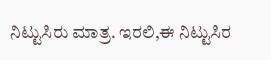ನಿಟ್ಟುಸಿರು ಮಾತ್ರ. ಇರಲಿ,ಈ ನಿಟ್ಟುಸಿರ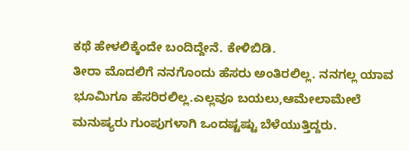ಕಥೆ ಹೇಳಲಿಕ್ಕೆಂದೇ ಬಂದಿದ್ದೇನೆ. ಕೇಳಿಬಿಡಿ.
ತೀರಾ ಮೊದಲಿಗೆ ನನಗೊಂದು ಹೆಸರು ಅಂತಿರಲಿಲ್ಲ. ನನಗಲ್ಲ ಯಾವ ಭೂಮಿಗೂ ಹೆಸರಿರಲಿಲ್ಲ.ಎಲ್ಲವೂ ಬಯಲು,ಆಮೇಲಾಮೇಲೆ ಮನುಷ್ಯರು ಗುಂಪುಗಳಾಗಿ ಒಂದಷ್ಟಷ್ಟು ಬೆಳೆಯುತ್ತಿದ್ದರು.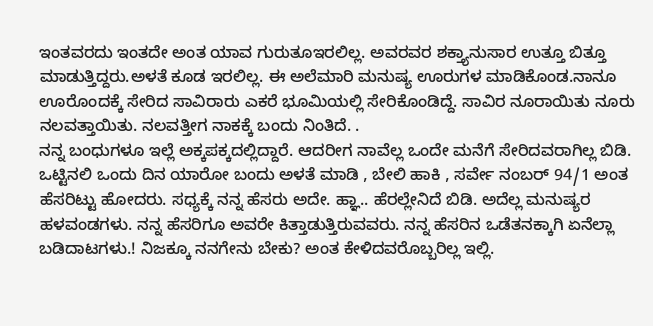ಇಂತವರದು ಇಂತದೇ ಅಂತ ಯಾವ ಗುರುತೂಇರಲಿಲ್ಲ. ಅವರವರ ಶಕ್ತ್ಯಾನುಸಾರ ಉತ್ತೂ ಬಿತ್ತೂ ಮಾಡುತ್ತಿದ್ದರು.ಅಳತೆ ಕೂಡ ಇರಲಿಲ್ಲ. ಈ ಅಲೆಮಾರಿ ಮನುಷ್ಯ ಊರುಗಳ ಮಾಡಿಕೊಂಡ.ನಾನೂ ಊರೊಂದಕ್ಕೆ ಸೇರಿದ ಸಾವಿರಾರು ಎಕರೆ ಭೂಮಿಯಲ್ಲಿ ಸೇರಿಕೊಂಡಿದ್ದೆ. ಸಾವಿರ ನೂರಾಯಿತು ನೂರು ನಲವತ್ತಾಯಿತು. ನಲವತ್ತೀಗ ನಾಕಕ್ಕೆ ಬಂದು ನಿಂತಿದೆ. .
ನನ್ನ ಬಂಧುಗಳೂ ಇಲ್ಲೆ ಅಕ್ಕಪಕ್ಕದಲ್ಲಿದ್ದಾರೆ. ಆದರೀಗ ನಾವೆಲ್ಲ ಒಂದೇ ಮನೆಗೆ ಸೇರಿದವರಾಗಿಲ್ಲ ಬಿಡಿ. ಒಟ್ಟಿನಲಿ ಒಂದು ದಿನ ಯಾರೋ ಬಂದು ಅಳತೆ ಮಾಡಿ , ಬೇಲಿ ಹಾಕಿ , ಸರ್ವೇ ನಂಬರ್ 94/1 ಅಂತ ಹೆಸರಿಟ್ಟು ಹೋದರು. ಸಧ್ಯಕ್ಕೆ ನನ್ನ ಹೆಸರು ಅದೇ. ಹ್ಞಾ.. ಹೆರಲ್ಲೇನಿದೆ ಬಿಡಿ. ಅದೆಲ್ಲ ಮನುಷ್ಯರ ಹಳವಂಡಗಳು. ನನ್ನ ಹೆಸರಿಗೂ ಅವರೇ ಕಿತ್ತಾಡುತ್ತಿರುವವರು. ನನ್ನ ಹೆಸರಿನ ಒಡೆತನಕ್ಕಾಗಿ ಏನೆಲ್ಲಾ ಬಡಿದಾಟಗಳು.! ನಿಜಕ್ಕೂ ನನಗೇನು ಬೇಕು? ಅಂತ ಕೇಳಿದವರೊಬ್ಬರಿಲ್ಲ ಇಲ್ಲಿ.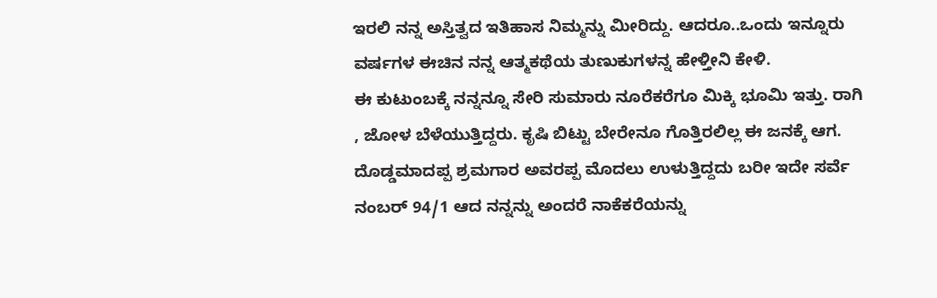ಇರಲಿ ನನ್ನ ಅಸ್ತಿತ್ವದ ಇತಿಹಾಸ ನಿಮ್ಮನ್ನು ಮೀರಿದ್ದು. ಆದರೂ..ಒಂದು ಇನ್ನೂರು ವರ್ಷಗಳ ಈಚಿನ ನನ್ನ ಆತ್ಮಕಥೆಯ ತುಣುಕುಗಳನ್ನ ಹೇಳ್ತೀನಿ ಕೇಳಿ.
ಈ ಕುಟುಂಬಕ್ಕೆ ನನ್ನನ್ನೂ ಸೇರಿ ಸುಮಾರು ನೂರೆಕರೆಗೂ ಮಿಕ್ಕಿ ಭೂಮಿ ಇತ್ತು. ರಾಗಿ , ಜೋಳ ಬೆಳೆಯುತ್ತಿದ್ದರು. ಕೃಷಿ ಬಿಟ್ಟು ಬೇರೇನೂ ಗೊತ್ತಿರಲಿಲ್ಲ ಈ ಜನಕ್ಕೆ ಆಗ. ದೊಡ್ಡಮಾದಪ್ಪ ಶ್ರಮಗಾರ ಅವರಪ್ಪ ಮೊದಲು ಉಳುತ್ತಿದ್ದದು ಬರೀ ಇದೇ ಸರ್ವೆ ನಂಬರ್ 94/1 ಆದ ನನ್ನನ್ನು ಅಂದರೆ ನಾಕೆಕರೆಯನ್ನು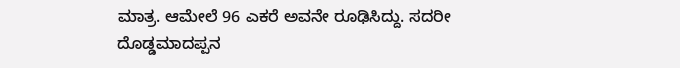ಮಾತ್ರ. ಆಮೇಲೆ 96 ಎಕರೆ ಅವನೇ ರೂಢಿಸಿದ್ದು. ಸದರೀ ದೊಡ್ಡಮಾದಪ್ಪನ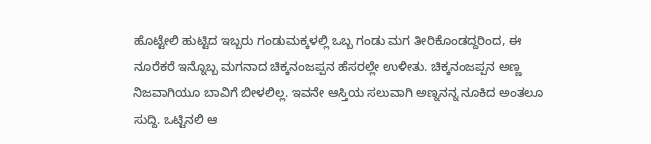ಹೊಟ್ಟೇಲಿ ಹುಟ್ಟಿದ ಇಬ್ಬರು ಗಂಡುಮಕ್ಕಳಲ್ಲಿ ಒಬ್ಬ ಗಂಡು ಮಗ ತೀರಿಕೊಂಡದ್ದರಿಂದ, ಈ ನೂರೆಕರೆ ಇನ್ನೊಬ್ಬ ಮಗನಾದ ಚಿಕ್ಕನಂಜಪ್ಪನ ಹೆಸರಲ್ಲೇ ಉಳೀತು. ಚಿಕ್ಕನಂಜಪ್ಪನ ಅಣ್ಣ ನಿಜವಾಗಿಯೂ ಬಾವಿಗೆ ಬೀಳಲಿಲ್ಲ. ಇವನೇ ಆಸ್ತಿಯ ಸಲುವಾಗಿ ಅಣ್ನನನ್ನ ನೂಕಿದ ಅಂತಲೂ ಸುದ್ದಿ. ಒಟ್ಟಿನಲಿ ಆ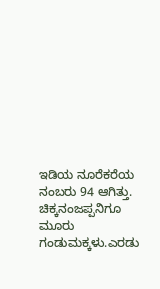ಇಡಿಯ ನೂರೆಕರೆಯ ನಂಬರು 94 ಆಗಿತ್ತು. ಚಿಕ್ಕನಂಜಪ್ಪನಿಗೂ ಮೂರು ಗಂಡುಮಕ್ಕಳು.ಎರಡು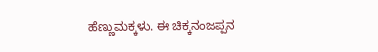ಹೆಣ್ಣುಮಕ್ಕಳು. ಈ ಚಿಕ್ಕನಂಜಪ್ಪನ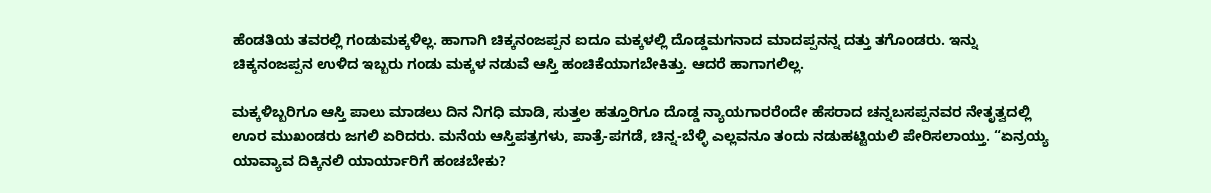ಹೆಂಡತಿಯ ತವರಲ್ಲಿ ಗಂಡುಮಕ್ಕಳಿಲ್ಲ. ಹಾಗಾಗಿ ಚಿಕ್ಕನಂಜಪ್ಪನ ಐದೂ ಮಕ್ಕಳಲ್ಲಿ ದೊಡ್ಡಮಗನಾದ ಮಾದಪ್ಪನನ್ನ ದತ್ತು ತಗೊಂಡರು. ಇನ್ನು ಚಿಕ್ಕನಂಜಪ್ಪನ ಉಳಿದ ಇಬ್ಬರು ಗಂಡು ಮಕ್ಕಳ ನಡುವೆ ಆಸ್ತಿ ಹಂಚಿಕೆಯಾಗಬೇಕಿತ್ತು. ಆದರೆ ಹಾಗಾಗಲಿಲ್ಲ.

ಮಕ್ಕಳಿಬ್ಬರಿಗೂ ಆಸ್ತಿ ಪಾಲು ಮಾಡಲು ದಿನ ನಿಗಧಿ ಮಾಡಿ, ಸುತ್ತಲ ಹತ್ತೂರಿಗೂ ದೊಡ್ಡ ನ್ಯಾಯಗಾರರೆಂದೇ ಹೆಸರಾದ ಚನ್ನಬಸಪ್ಪನವರ ನೇತೃತ್ವದಲ್ಲಿ ಊರ ಮುಖಂಡರು ಜಗಲಿ ಏರಿದರು. ಮನೆಯ ಆಸ್ತಿಪತ್ರಗಳು, ಪಾತ್ರೆ-ಪಗಡೆ, ಚಿನ್ನ-ಬೆಳ್ಳಿ ಎಲ್ಲವನೂ ತಂದು ನಡುಹಟ್ಟಿಯಲಿ ಪೇರಿಸಲಾಯ್ತು. “ಏನ್ರಯ್ಯ ಯಾವ್ಯಾವ ದಿಕ್ಕಿನಲಿ ಯಾರ್ಯಾರಿಗೆ ಹಂಚಬೇಕು?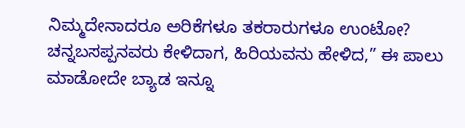ನಿಮ್ಮದೇನಾದರೂ ಅರಿಕೆಗಳೂ ತಕರಾರುಗಳೂ ಉಂಟೋ? ಚನ್ನಬಸಪ್ಪನವರು ಕೇಳಿದಾಗ, ಹಿರಿಯವನು ಹೇಳಿದ,” ಈ ಪಾಲು ಮಾಡೋದೇ ಬ್ಯಾಡ ಇನ್ನೂ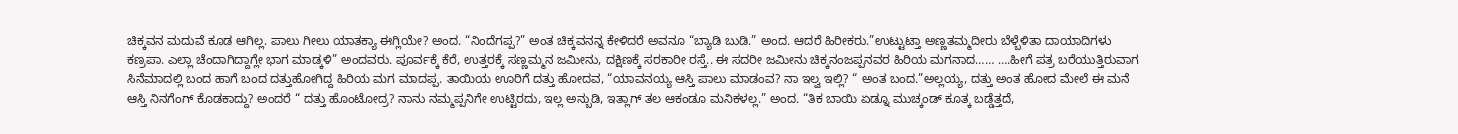ಚಿಕ್ಕವನ ಮದುವೆ ಕೂಡ ಆಗಿಲ್ಲ. ಪಾಲು ಗೀಲು ಯಾತಕ್ಯಾ ಈಗ್ಲಿಯೇ? ಅಂದ. “ನಿಂದೆಗಪ್ಪ?” ಅಂತ ಚಿಕ್ಕವನನ್ನ ಕೇಳಿದರೆ ಅವನೂ “ಬ್ಯಾಡಿ ಬುಡಿ.” ಅಂದ. ಆದರೆ ಹಿರೀಕರು.”ಉಟ್ಟುಟ್ತಾ ಅಣ್ಣತಮ್ಮದೀರು ಬೆಳ್ಬೆಳಿತಾ ದಾಯಾದಿಗಳು ಕಣ್ರಪಾ. ಎಲ್ಲಾ ಚೆಂದಾಗಿದ್ದಾಗ್ಲೇ ಭಾಗ ಮಾಡ್ಕಳಿ” ಅಂದವರು. ಪೂರ್ವಕ್ಕೆ ಕೆರೆ, ಉತ್ತರಕ್ಕೆ ಸಣ್ಣಮ್ಮನ ಜಮೀನು, ದಕ್ಷಿಣಕ್ಕೆ ಸರಕಾರೀ ರಸ್ತೆ.. ಈ ಸದರೀ ಜಮೀನು ಚಿಕ್ಕನಂಜಪ್ಪನವರ ಹಿರಿಯ ಮಗನಾದ…… ….ಹೀಗೆ ಪತ್ರ ಬರೆಯುತ್ತಿರುವಾಗ ಸಿನೆಮಾದಲ್ಲಿ ಬಂದ ಹಾಗೆ ಬಂದ ದತ್ತುಹೋಗಿದ್ದ ಹಿರಿಯ ಮಗ ಮಾದಪ್ಪ. ತಾಯಿಯ ಊರಿಗೆ ದತ್ತು ಹೋದವ, “ಯಾವನಯ್ಯ ಆಸ್ತಿ ಪಾಲು ಮಾಡಂವ? ನಾ ಇಲ್ವ ಇಲ್ಲಿ? “ ಅಂತ ಬಂದ.”ಅಲ್ಲಯ್ಯ, ದತ್ತು ಅಂತ ಹೋದ ಮೇಲೆ ಈ ಮನೆ ಆಸ್ತಿ ನಿನಗೆಂಗ್ ಕೊಡಕಾದ್ದು? ಅಂದರೆ “ ದತ್ತು ಹೊಂಟೋದ್ರ? ನಾನು ನಮ್ಮಪ್ಪನಿಗೇ ಉಟ್ಟಿರದು, ಇಲ್ಲ ಅನ್ಬುಡಿ, ಇತ್ಲಾಗ್ ತಲ ಆಕಂಡೂ ಮನಿಕಳಲ್ಲ.” ಅಂದ. “ತಿಕ ಬಾಯಿ ಏಡ್ನೂ ಮುಚ್ಕಂಡ್ ಕೂತ್ಕ ಬಡ್ಡೆತ್ತದೆ,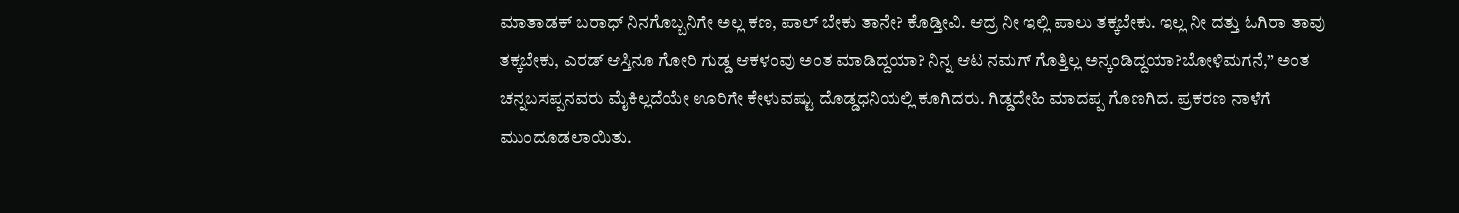ಮಾತಾಡಕ್ ಬರಾಧ್ ನಿನಗೊಬ್ಬನಿಗೇ ಅಲ್ಲ ಕಣ, ಪಾಲ್ ಬೇಕು ತಾನೇ? ಕೊಡ್ತೀವಿ. ಆದ್ರ ನೀ ಇಲ್ಲಿ ಪಾಲು ತಕ್ಕಬೇಕು. ಇಲ್ಲ ನೀ ದತ್ತು ಓಗಿರಾ ತಾವು ತಕ್ಕಬೇಕು, ಎರಡ್ ಆಸ್ತಿನೂ ಗೋರಿ ಗುಡ್ಡ ಆಕಳಂವು ಅಂತ ಮಾಡಿದ್ದಯಾ? ನಿನ್ನ ಆಟ ನಮಗ್ ಗೊತ್ತಿಲ್ಲ ಅನ್ಕಂಡಿದ್ದಯಾ?ಬೋಳಿಮಗನೆ,” ಅಂತ ಚನ್ನಬಸಪ್ಪನವರು ಮೈಕಿಲ್ಲದೆಯೇ ಊರಿಗೇ ಕೇಳುವಷ್ಟು ದೊಡ್ಡಧನಿಯಲ್ಲಿ ಕೂಗಿದರು. ಗಿಡ್ಡದೇಹಿ ಮಾದಪ್ಪ ಗೊಣಗಿದ. ಪ್ರಕರಣ ನಾಳೆಗೆ ಮುಂದೂಡಲಾಯಿತು.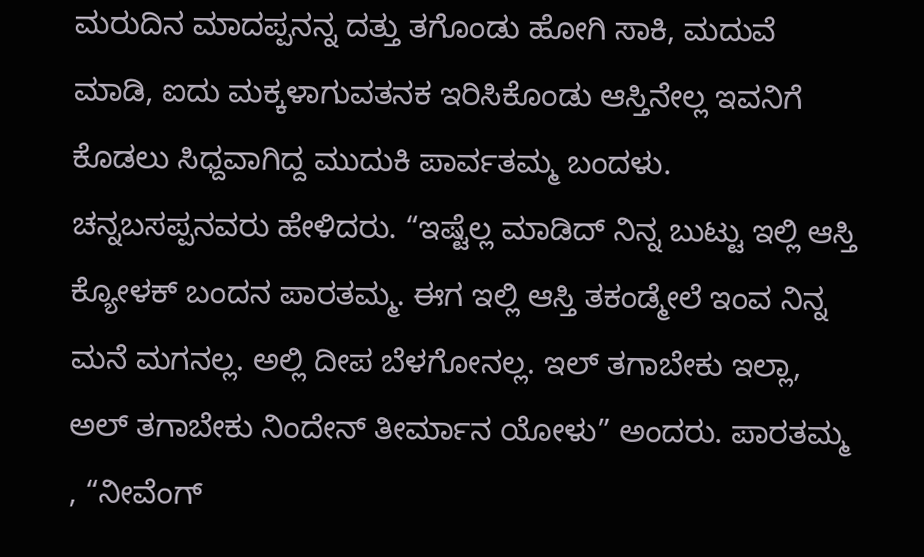ಮರುದಿನ ಮಾದಪ್ಪನನ್ನ ದತ್ತು ತಗೊಂಡು ಹೋಗಿ ಸಾಕಿ, ಮದುವೆ ಮಾಡಿ, ಐದು ಮಕ್ಕಳಾಗುವತನಕ ಇರಿಸಿಕೊಂಡು ಆಸ್ತಿನೇಲ್ಲ ಇವನಿಗೆ ಕೊಡಲು ಸಿಧ್ದವಾಗಿದ್ದ ಮುದುಕಿ ಪಾರ್ವತಮ್ಮ ಬಂದಳು. ಚನ್ನಬಸಪ್ಪನವರು ಹೇಳಿದರು. “ಇಷ್ಟೆಲ್ಲ ಮಾಡಿದ್ ನಿನ್ನ ಬುಟ್ಟು ಇಲ್ಲಿ ಆಸ್ತಿ ಕ್ಯೋಳಕ್ ಬಂದನ ಪಾರತಮ್ಮ. ಈಗ ಇಲ್ಲಿ ಆಸ್ತಿ ತಕಂಡ್ಮೇಲೆ ಇಂವ ನಿನ್ನ ಮನೆ ಮಗನಲ್ಲ. ಅಲ್ಲಿ ದೀಪ ಬೆಳಗೋನಲ್ಲ. ಇಲ್ ತಗಾಬೇಕು ಇಲ್ಲಾ, ಅಲ್ ತಗಾಬೇಕು ನಿಂದೇನ್ ತೀರ್ಮಾನ ಯೋಳು” ಅಂದರು. ಪಾರತಮ್ಮ , “ನೀವೆಂಗ್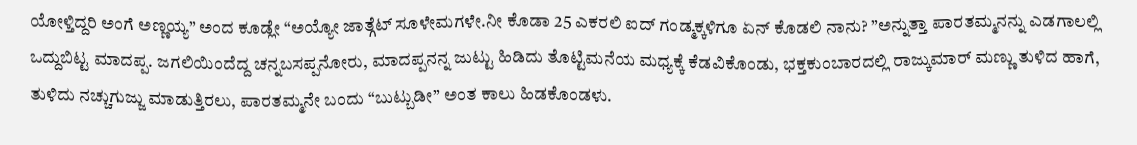ಯೋಳ್ತಿದ್ದರಿ ಅಂಗೆ ಅಣ್ಣಯ್ಯ” ಅಂದ ಕೂಡ್ಲೇ “ಅಯ್ಯೋ ಜಾತ್ಗೆಟ್ ಸೂಳೇಮಗಳೇ.ನೀ ಕೊಡಾ 25 ಎಕರಲಿ ಐದ್ ಗಂಡ್ಮಕ್ಕಳಿಗೂ ಏನ್ ಕೊಡಲಿ ನಾನು? ”ಅನ್ನುತ್ತಾ ಪಾರತಮ್ಮನನ್ನು ಎಡಗಾಲಲ್ಲಿ ಒದ್ದುಬಿಟ್ಟ ಮಾದಪ್ಪ. ಜಗಲಿಯಿಂದೆದ್ದ ಚನ್ನಬಸಪ್ಪನೋರು, ಮಾದಪ್ಪನನ್ನ ಜುಟ್ಟು ಹಿಡಿದು ತೊಟ್ಟಿಮನೆಯ ಮಧ್ಯಕ್ಕೆ ಕೆಡವಿಕೊಂಡು, ಭಕ್ತಕುಂಬಾರದಲ್ಲಿ ರಾಜ್ಕುಮಾರ್ ಮಣ್ಣು ತುಳಿದ ಹಾಗೆ, ತುಳಿದು ನಚ್ಚುಗುಜ್ಜು ಮಾಡುತ್ತಿರಲು, ಪಾರತಮ್ಮನೇ ಬಂದು “ಬುಟ್ಬುಡೀ” ಅಂತ ಕಾಲು ಹಿಡಕೊಂಡಳು.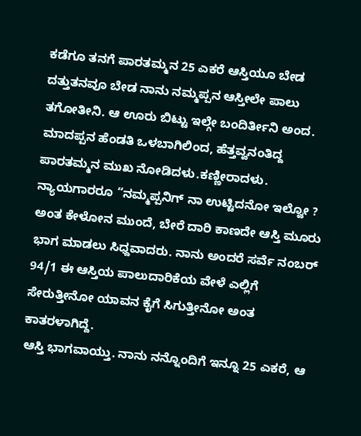ಕಡೆಗೂ ತನಗೆ ಪಾರತಮ್ಮನ 25 ಎಕರೆ ಆಸ್ತಿಯೂ ಬೇಡ ದತ್ತುತನವೂ ಬೇಡ ನಾನು ನಮ್ಮಪ್ಪನ ಆಸ್ತೀಲೇ ಪಾಲು ತಗೋತೀನಿ. ಆ ಊರು ಬಿಟ್ಟು ಇಲ್ಗೇ ಬಂದಿರ್ತೀನಿ ಅಂದ. ಮಾದಪ್ಪನ ಹೆಂಡತಿ ಒಳಬಾಗಿಲಿಂದ, ಹೆತ್ತವ್ವನಂತಿದ್ದ ಪಾರತಮ್ಮನ ಮುಖ ನೋಡಿದಳು.ಕಣ್ಣೀರಾದಳು. ನ್ಯಾಯಗಾರರೂ “ನಮ್ಮಪ್ಪನಿಗ್ ನಾ ಉಟ್ಟಿದನೋ ಇಲ್ವೋ ? ಅಂತ ಕೇಳೋನ ಮುಂದೆ, ಬೇರೆ ದಾರಿ ಕಾಣದೇ ಆಸ್ತಿ ಮೂರು ಭಾಗ ಮಾಡಲು ಸಿಧ್ದವಾದರು. ನಾನು ಅಂದರೆ ಸರ್ವೆ ನಂಬರ್ 94/1 ಈ ಆಸ್ತಿಯ ಪಾಲುದಾರಿಕೆಯ ವೇಳೆ ಎಲ್ಲಿಗೆ ಸೇರುತ್ತೀನೋ ಯಾವನ ಕೈಗೆ ಸಿಗುತ್ತೀನೋ ಅಂತ ಕಾತರಳಾಗಿದ್ದೆ.
ಆಸ್ತಿ ಭಾಗವಾಯ್ತು. ನಾನು ನನ್ನೊಂದಿಗೆ ಇನ್ನೂ 25 ಎಕರೆ, ಆ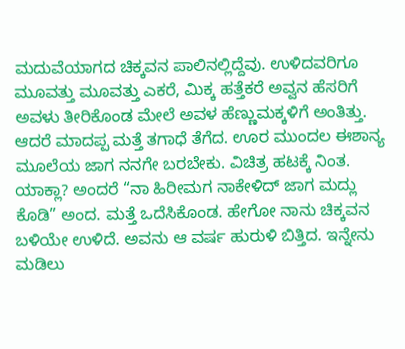ಮದುವೆಯಾಗದ ಚಿಕ್ಕವನ ಪಾಲಿನಲ್ಲಿದ್ದೆವು. ಉಳಿದವರಿಗೂ ಮೂವತ್ತು ಮೂವತ್ತು ಎಕರೆ, ಮಿಕ್ಕ ಹತ್ತೆಕರೆ ಅವ್ವನ ಹೆಸರಿಗೆ ಅವಳು ತೀರಿಕೊಂಡ ಮೇಲೆ ಅವಳ ಹೆಣ್ಣುಮಕ್ಕಳಿಗೆ ಅಂತಿತ್ತು. ಆದರೆ ಮಾದಪ್ಪ ಮತ್ತೆ ತಗಾಧೆ ತೆಗೆದ. ಊರ ಮುಂದಲ ಈಶಾನ್ಯ ಮೂಲೆಯ ಜಾಗ ನನಗೇ ಬರಬೇಕು. ವಿಚಿತ್ರ ಹಟಕ್ಕೆ ನಿಂತ. ಯಾಕ್ಲಾ? ಅಂದರೆ “ನಾ ಹಿರೀಮಗ ನಾಕೇಳಿದ್ ಜಾಗ ಮದ್ಲು ಕೊಡಿ” ಅಂದ. ಮತ್ತೆ ಒದೆಸಿಕೊಂಡ. ಹೇಗೋ ನಾನು ಚಿಕ್ಕವನ ಬಳಿಯೇ ಉಳಿದೆ. ಅವನು ಆ ವರ್ಷ ಹುರುಳಿ ಬಿತ್ತಿದ. ಇನ್ನೇನು ಮಡಿಲು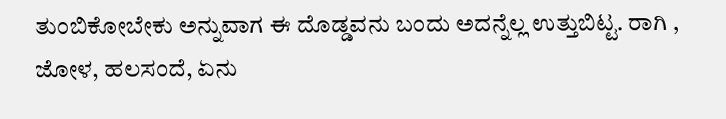ತುಂಬಿಕೋಬೇಕು ಅನ್ನುವಾಗ ಈ ದೊಡ್ಡವನು ಬಂದು ಅದನ್ನೆಲ್ಲ ಉತ್ತುಬಿಟ್ಟ. ರಾಗಿ , ಜೋಳ, ಹಲಸಂದೆ, ಏನು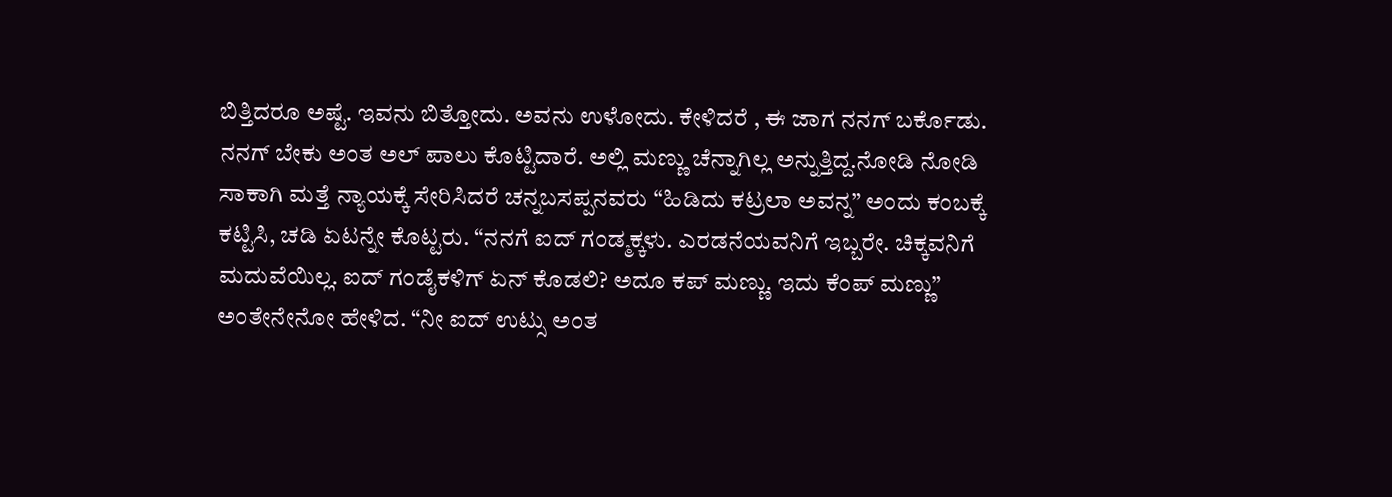ಬಿತ್ತಿದರೂ ಅಷ್ಟೆ. ಇವನು ಬಿತ್ತೋದು. ಅವನು ಉಳೋದು. ಕೇಳಿದರೆ , ಈ ಜಾಗ ನನಗ್ ಬರ್ಕೊಡು. ನನಗ್ ಬೇಕು ಅಂತ ಅಲ್ ಪಾಲು ಕೊಟ್ಟಿದಾರೆ. ಅಲ್ಲಿ ಮಣ್ಣು ಚೆನ್ನಾಗಿಲ್ಲ ಅನ್ನುತ್ತಿದ್ದ.ನೋಡಿ ನೋಡಿ ಸಾಕಾಗಿ ಮತ್ತೆ ನ್ಯಾಯಕ್ಕೆ ಸೇರಿಸಿದರೆ ಚನ್ನಬಸಪ್ಪನವರು “ಹಿಡಿದು ಕಟ್ರಲಾ ಅವನ್ನ” ಅಂದು ಕಂಬಕ್ಕೆ ಕಟ್ಟಿಸಿ, ಚಡಿ ಏಟನ್ನೇ ಕೊಟ್ಟರು. “ನನಗೆ ಐದ್ ಗಂಡ್ಮಕ್ಕಳು. ಎರಡನೆಯವನಿಗೆ ಇಬ್ಬರೇ. ಚಿಕ್ಕವನಿಗೆ ಮದುವೆಯಿಲ್ಲ. ಐದ್ ಗಂಡೈಕಳಿಗ್ ಏನ್ ಕೊಡಲಿ? ಅದೂ ಕಪ್ ಮಣ್ಣು. ಇದು ಕೆಂಪ್ ಮಣ್ಣು” ಅಂತೇನೇನೋ ಹೇಳಿದ. “ನೀ ಐದ್ ಉಟ್ಸು ಅಂತ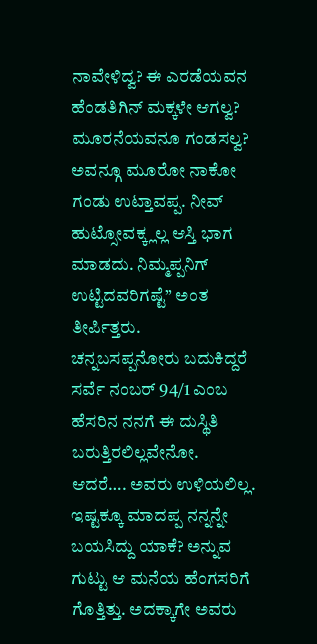ನಾವೇಳಿದ್ವ? ಈ ಎರಡೆಯವನ ಹೆಂಡತಿಗಿನ್ ಮಕ್ಕಳೇ ಆಗಲ್ವ? ಮೂರನೆಯವನೂ ಗಂಡಸಲ್ವ? ಅವನ್ಗೂ ಮೂರೋ ನಾಕೋ ಗಂಡು ಉಟ್ತಾವಪ್ಪ. ನೀವ್ ಹುಟ್ಸೋವಕ್ಕ್ಲಲ್ಲ ಆಸ್ತಿ ಭಾಗ ಮಾಡದು. ನಿಮ್ಮಪ್ಪನಿಗ್ ಉಟ್ಟಿದವರಿಗಷ್ಟೆ” ಅಂತ ತೀರ್ಪಿತ್ತರು.
ಚನ್ನಬಸಪ್ಪನೋರು ಬದುಕಿದ್ದರೆ ಸರ್ವೆ ನಂಬರ್ 94/1 ಎಂಬ ಹೆಸರಿನ ನನಗೆ ಈ ದುಸ್ಥಿತಿ ಬರುತ್ತಿರಲಿಲ್ಲವೇನೋ. ಆದರೆ…. ಅವರು ಉಳಿಯಲಿಲ್ಲ.
ಇಷ್ಟಕ್ಕೂ ಮಾದಪ್ಪ ನನ್ನನ್ನೇ ಬಯಸಿದ್ದು ಯಾಕೆ? ಅನ್ನುವ ಗುಟ್ಟು ಆ ಮನೆಯ ಹೆಂಗಸರಿಗೆ ಗೊತ್ತಿತ್ತು. ಅದಕ್ಕಾಗೇ ಅವರು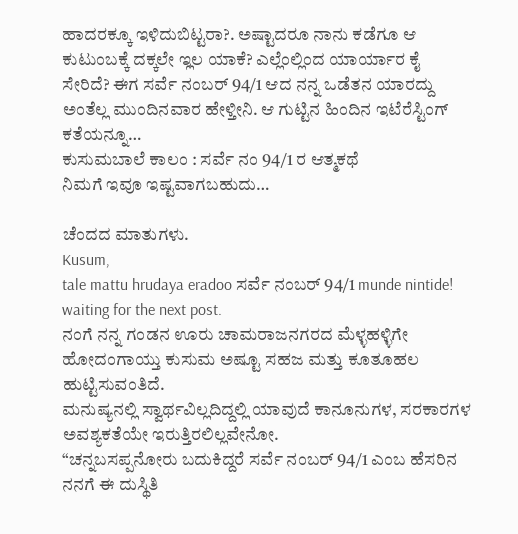ಹಾದರಕ್ಕೂ ಇಳಿದುಬಿಟ್ಟರಾ?. ಅಷ್ಟಾದರೂ ನಾನು ಕಡೆಗೂ ಆ ಕುಟುಂಬಕ್ಕೆ ದಕ್ಕಲೇ ಇ್ಲಲ ಯಾಕೆ? ಎಲ್ಲೆಂಲ್ಲಿಂದ ಯಾರ್ಯಾರ ಕೈ ಸೇರಿದೆ? ಈಗ ಸರ್ವೆ ನಂಬರ್ 94/1 ಆದ ನನ್ನ ಒಡೆತನ ಯಾರದ್ದು ಅಂತೆಲ್ಲ ಮುಂದಿನವಾರ ಹೇಳ್ತೀನಿ. ಆ ಗುಟ್ಟಿನ ಹಿಂದಿನ ಇಟೆರೆಸ್ಟಿಂಗ್ ಕತೆಯನ್ನೂ…
ಕುಸುಮಬಾಲೆ ಕಾಲಂ : ಸರ್ವೆ ನಂ 94/1 ರ ಆತ್ಮಕಥೆ
ನಿಮಗೆ ಇವೂ ಇಷ್ಟವಾಗಬಹುದು…

ಚೆಂದದ ಮಾತುಗಳು.
Kusum,
tale mattu hrudaya eradoo ಸರ್ವೆ ನಂಬರ್ 94/1 munde nintide!
waiting for the next post.
ನಂಗೆ ನನ್ನ ಗಂಡನ ಊರು ಚಾಮರಾಜನಗರದ ಮೆಳ್ಳಹಳ್ಳಿಗೇ ಹೋದಂಗಾಯ್ತು ಕುಸುಮ ಅಷ್ಟೂ ಸಹಜ ಮತ್ತು ಕೂತೂಹಲ ಹುಟ್ಟಿಸುವಂತಿದೆ.
ಮನುಷ್ಯನಲ್ಲಿ ಸ್ವಾರ್ಥವಿಲ್ಲದಿದ್ದಲ್ಲಿ ಯಾವುದೆ ಕಾನೂನುಗಳ, ಸರಕಾರಗಳ ಅವಶ್ಯಕತೆಯೇ ಇರುತ್ತಿರಲಿಲ್ಲವೇನೋ.
“ಚನ್ನಬಸಪ್ಪನೋರು ಬದುಕಿದ್ದರೆ ಸರ್ವೆ ನಂಬರ್ 94/1 ಎಂಬ ಹೆಸರಿನ ನನಗೆ ಈ ದುಸ್ಥಿತಿ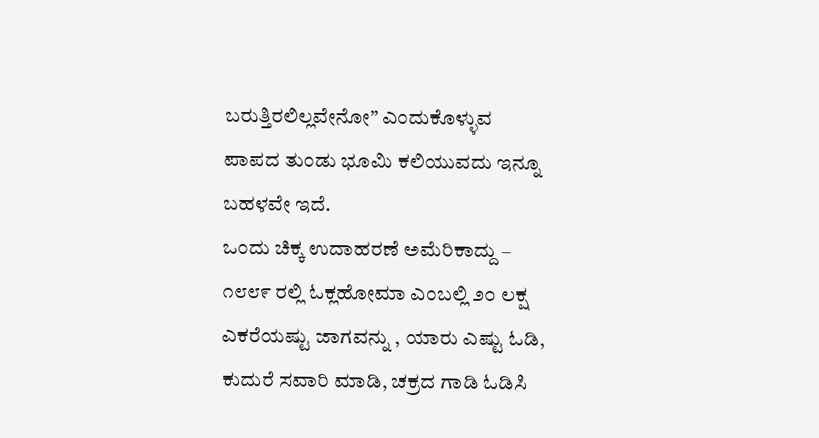ಬರುತ್ತಿರಲಿಲ್ಲವೇನೋ” ಎಂದುಕೊಳ್ಳುವ ಪಾಪದ ತುಂಡು ಭೂಮಿ ಕಲಿಯುವದು ಇನ್ನೂ ಬಹಳವೇ ಇದೆ.
ಒಂದು ಚಿಕ್ಕ ಉದಾಹರಣೆ ಅಮೆರಿಕಾದ್ದು – ೧೮೮೯ ರಲ್ಲಿ ಓಕ್ಲಹೋಮಾ ಎಂಬಲ್ಲಿ ೨೦ ಲಕ್ಷ ಎಕರೆಯಷ್ಟು ಜಾಗವನ್ನು , ಯಾರು ಎಷ್ಟು ಓಡಿ, ಕುದುರೆ ಸವಾರಿ ಮಾಡಿ, ಚಕ್ರದ ಗಾಡಿ ಓಡಿಸಿ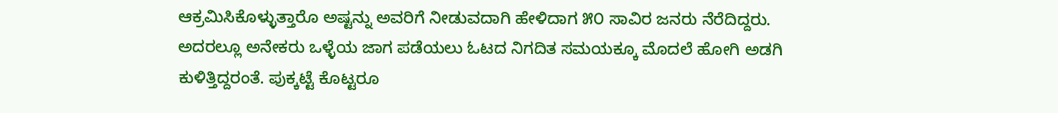ಆಕ್ರಮಿಸಿಕೊಳ್ಳುತ್ತಾರೊ ಅಷ್ಟನ್ನು ಅವರಿಗೆ ನೀಡುವದಾಗಿ ಹೇಳಿದಾಗ ೫೦ ಸಾವಿರ ಜನರು ನೆರೆದಿದ್ದರು. ಅದರಲ್ಲೂ ಅನೇಕರು ಒಳ್ಳೆಯ ಜಾಗ ಪಡೆಯಲು ಓಟದ ನಿಗದಿತ ಸಮಯಕ್ಕೂ ಮೊದಲೆ ಹೋಗಿ ಅಡಗಿ ಕುಳಿತ್ತಿದ್ದರಂತೆ. ಪುಕ್ಕಟ್ಟೆ ಕೊಟ್ಟರೂ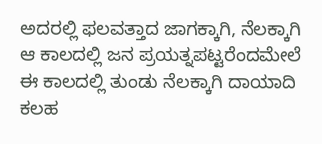ಅದರಲ್ಲಿ ಫಲವತ್ತಾದ ಜಾಗಕ್ಕಾಗಿ, ನೆಲಕ್ಕಾಗಿ ಆ ಕಾಲದಲ್ಲಿ ಜನ ಪ್ರಯತ್ನಪಟ್ಟರೆಂದಮೇಲೆ ಈ ಕಾಲದಲ್ಲಿ ತುಂಡು ನೆಲಕ್ಕಾಗಿ ದಾಯಾದಿ ಕಲಹ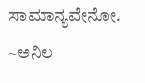ಸಾಮಾನ್ಯವೇನೋ.
~ಅನಿಲ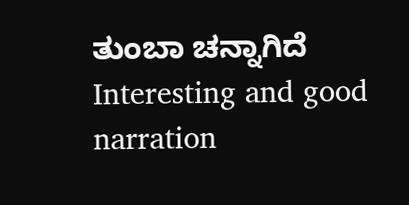ತುಂಬಾ ಚನ್ನಾಗಿದೆ
Interesting and good narration